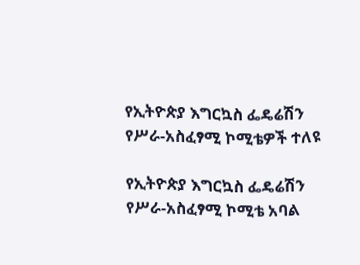የኢትዮጵያ እግርኳስ ፌዴሬሽን የሥራ-አስፈፃሚ ኮሚቴዎች ተለዩ

የኢትዮጵያ እግርኳስ ፌዴሬሽን የሥራ-አስፈፃሚ ኮሚቴ አባል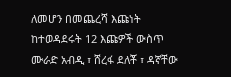ለመሆን በመጨረሻ እጩነት ከተወዳደሩት 12 እጩዎች ውስጥ ሙራድ አብዲ ፣ ሸረፋ ደለቾ ፣ ዳኛቸው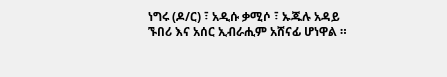ነግሩ (ዶ/ር) ፣ አዲሱ ቃሚሶ ፣ ኡጁሉ አዳይ ኙበሪ እና አሰር ኢብራሒም አሸናፊ ሆነዋል ።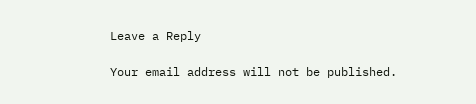Leave a Reply

Your email address will not be published.